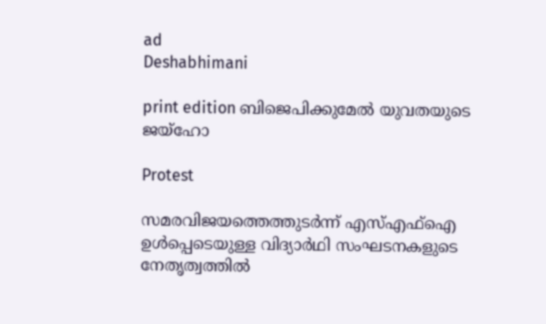ad
Deshabhimani

print edition ബിജെപിക്കുമേൽ യുവതയുടെ ജയ്ഹോ

Protest

സമരവിജയത്തെത്തുടര്‍ന്ന് എസ്എഫ്ഐ ഉള്‍പ്പെടെയുള്ള വിദ്യാര്‍ഥി സംഘടനകളുടെ നേതൃത്വത്തില്‍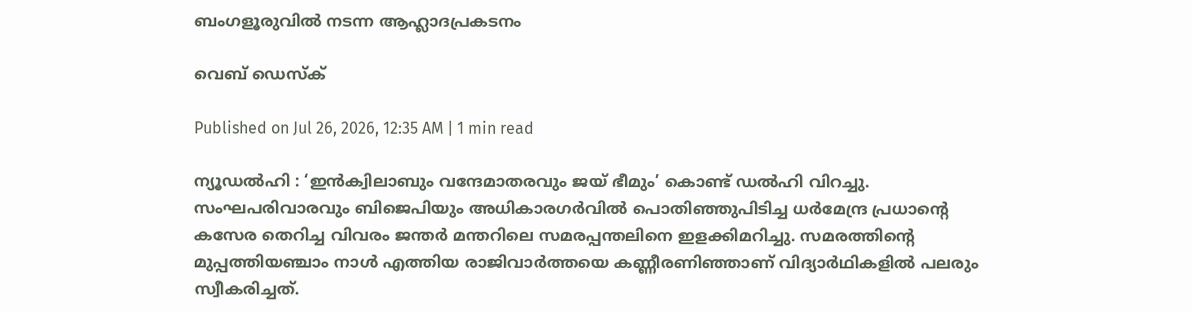ബംഗളൂരുവില്‍ നടന്ന ആഹ്ലാദപ്രകടനം

വെബ് ഡെസ്ക്

Published on Jul 26, 2026, 12:35 AM | 1 min read

ന്യൂഡൽഹി : ‘ഇൻക്വിലാബും വന്ദേമാതരവും ജയ്‌ ഭീമും’ കൊണ്ട്‌ ഡൽഹി വിറച്ചു. സംഘപരിവാരവും ബിജെപിയും അധികാരഗർവിൽ പൊതിഞ്ഞുപിടിച്ച ധർമേന്ദ്ര പ്രധാന്റെ കസേര തെറിച്ച വിവരം ജന്തർ മന്തറിലെ സമരപ്പന്തലിനെ ഇളക്കിമറിച്ചു. സമരത്തിന്റെ മുപ്പത്തിയഞ്ചാം നാൾ എത്തിയ രാജിവാർത്തയെ കണ്ണീരണിഞ്ഞാണ്‌ വിദ്യാർഥികളിൽ പലരും സ്വീകരിച്ചത്‌.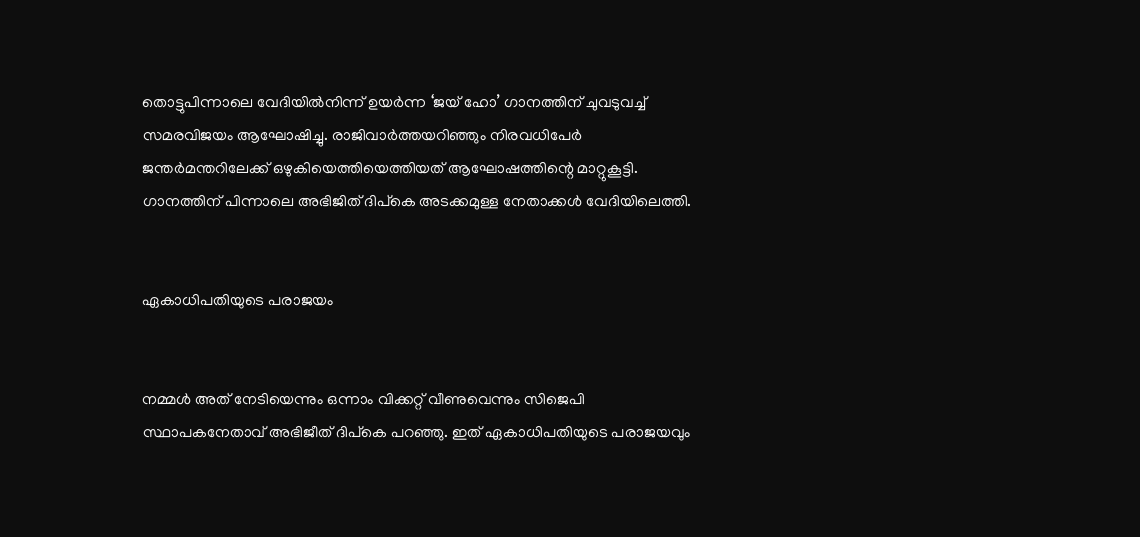തൊട്ടുപിന്നാലെ വേദിയിൽനിന്ന്‌ ഉയർന്ന ‘ജയ്‌ ഹോ’ ഗാനത്തിന്‌ ചുവടുവച്ച്‌ സമരവിജയം ആഘോഷിച്ചു. രാജിവാർത്തയറിഞ്ഞും നിരവധിപേർ ജന്തർമന്തറിലേക്ക്‌ ഒഴുകിയെത്തിയെത്തിയത്‌ ആഘോഷത്തിന്റെ മാറ്റുകൂട്ടി. ഗാനത്തിന്‌ പിന്നാലെ അഭിജിത്‌ ദിപ്‌കെ അടക്കമുള്ള നേതാക്കൾ വേദിയിലെത്തി.


ഏകാധിപതിയുടെ പരാജയം


നമ്മൾ അത്‌ നേടിയെന്നും ഒന്നാം വിക്കറ്റ്‌ വീണുവെന്നും സിജെപി സ്ഥാപകനേതാവ് അഭിജീത്‌ ദിപ്കെ പറഞ്ഞു. ഇത് ഏകാധിപതിയുടെ പരാജയവും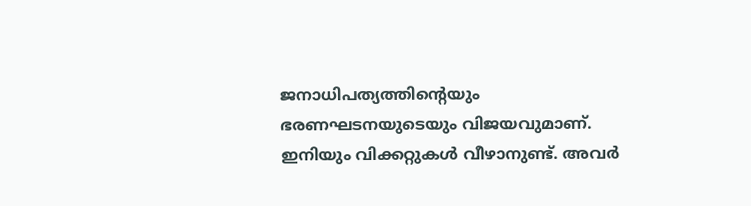ജനാധിപത്യത്തിന്റെയും ഭരണഘടനയുടെയും വിജയവുമാണ്. ഇനിയും വിക്കറ്റുകൾ വീഴാനുണ്ട്‌. അവർ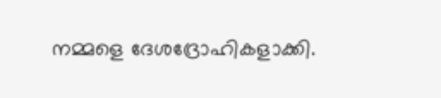നമ്മളെ ദേശദ്രോഹികളാക്കി.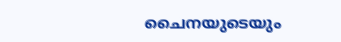ചൈനയുടെയും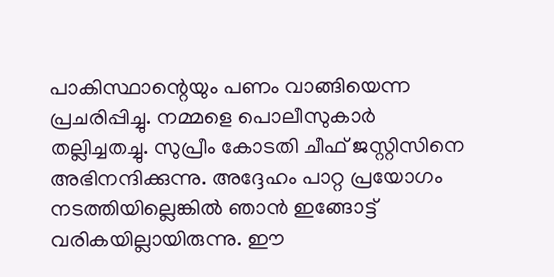പാകിസ്ഥാന്റെയും പണം വാങ്ങിയെന്ന പ്രചരിപ്പിച്ചു. നമ്മളെ പൊലീസുകാർ തല്ലിച്ചതച്ചു. സുപ്രീം കോടതി ചീഫ് ജസ്റ്റിസിനെ അഭിനന്ദിക്കുന്നു. അദ്ദേഹം പാറ്റ പ്രയോഗം നടത്തിയില്ലെങ്കിൽ ഞാൻ ഇങ്ങോട്ട് വരികയില്ലായിരുന്നു. ഈ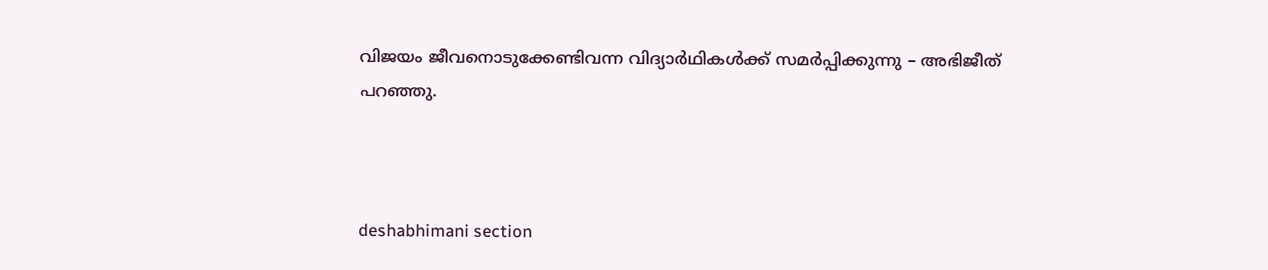വിജയം ജീവനൊടുക്കേണ്ടിവന്ന വിദ്യാർഥികൾക്ക് സമർപ്പിക്കുന്നു – അഭിജീത്‌ പറഞ്ഞു.



deshabhimani section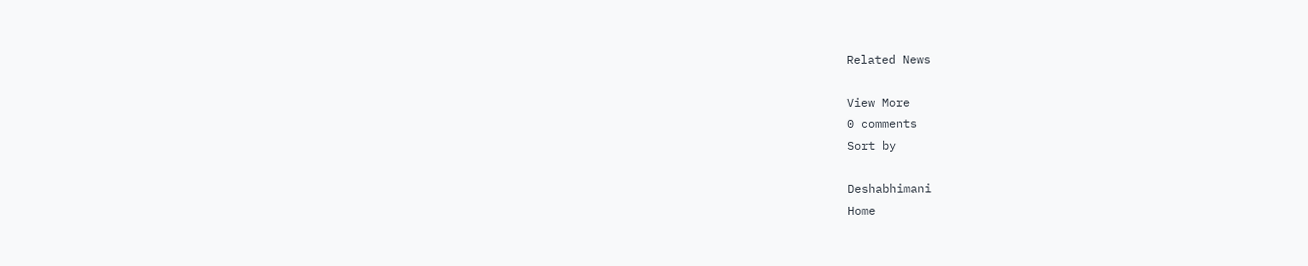Related News

View More
0 comments
Sort by

Deshabhimani
Home